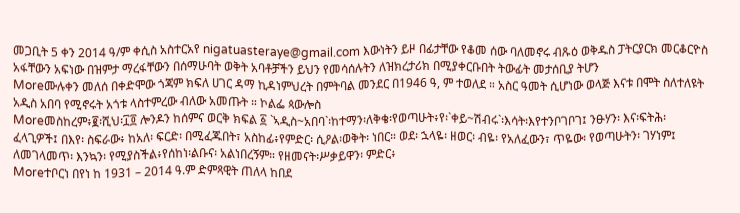መጋቢት 5 ቀን 2014 ዓ/ም ቀሲስ አስተርአየ nigatuasteraye@gmail.com እውነትን ይዞ በፊታቸው የቆመ ሰው ባለመኖሩ ብጹዕ ወቅዱስ ፓትርያርክ መርቆርዮስ አፋቸውን አፍነው በዝምታ ማረፋቸውን በሰማሁባት ወቅት አባቶቻችን ይህን የመሳሰሉትን ለዝክረታሪክ በሚያቀርቡበት ትውፊት መታሰቢያ ትሆን
Moreሙሉቀን መለሰ በቀድሞው ጎጃም ክፍለ ሀገር ዳማ ኪዳነምህረት በምትባል መንደር በ1946 ዓ, ም ተወለደ ። አስር ዓመት ሲሆነው ወላጅ እናቱ በሞት ስለተለዩት አዲስ አበባ የሚኖሩት አጎቱ ላስተምረው ብለው አመጡት ። ኮልፌ ጳውሎስ
Moreመስከረም፥፪፡ሺህ፡፲፬ ሎንዶን ከሰምና ወርቅ ክፍል ፩ `ኣዲስ~አበባ`፡ከተማን፡ለቅቄ፡የወጣሁት፥የ፡`ቀይ~ሽብሩ`፡እሳት፡እየተንቦገቦገ፤ ንፁሃን፡ እና፡ፍትሕ፡ ፈላጊዎች፤ በእየ፡ ስፍራው፥ ከአለ፡ ፍርድ፡ በሚፈጁበት፣ አስከፊ፥የምድር፡ ሲዖል፡ወቅት፡ ነበር። ወደ፡ ኋላዬ፡ ዘወር፡ ብዬ፡ የአለፈውን፣ ጥዬው፡ የወጣሁትን፡ ገሃነም፤ ለመገላመጥ፡ እንኳን፡ የሚያስችል፥የሰከነ፡ልቡና፡ አልነበረኝም። የዘመናት፡ሥቃይዋን፡ ምድር፥
Moreተቦርነ በየነ ከ 1931 – 2014 ዓ.ም ድምጻዊት ጠለላ ከበደ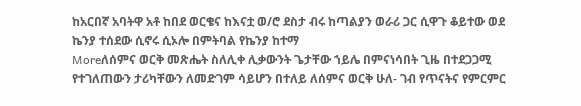ከአርበኛ አባትዋ አቶ ከበደ ወርቄና ከእናቷ ወ/ሮ ደስታ ብሩ ከጣልያን ወራሪ ጋር ሲዋጉ ቆይተው ወደ ኬንያ ተሰደው ሲኖሩ ሲኦሎ በምትባል የኬንያ ከተማ
Moreለሰምና ወርቅ መጽሔት ስለሊቀ ሊቃውንት ጌታቸው ኀይሌ በምናነሳበት ጊዜ በተደጋጋሚ የተገለጠውን ታሪካቸውን ለመድገም ሳይሆን በተለይ ለሰምና ወርቅ ሁለ- ገብ የጥናትና የምርምር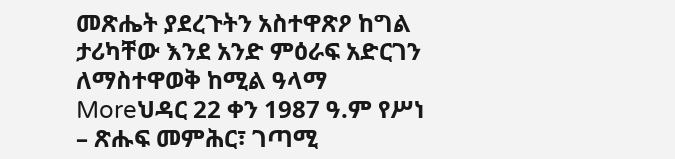መጽሔት ያደረጉትን አስተዋጽዖ ከግል ታሪካቸው እንደ አንድ ምዕራፍ አድርገን ለማስተዋወቅ ከሚል ዓላማ
Moreህዳር 22 ቀን 1987 ዓ.ም የሥነ – ጽሑፍ መምሕር፣ ገጣሚ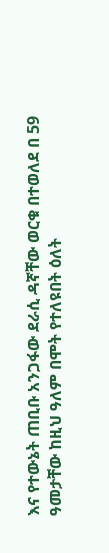እና የተውኔት ጠቢቡ አንጋፋው ደራሲ ዳኛቸው ወርቁ በተወለደ በ 59 ዓመታቸው ከዚህ ዓለም በሞት የተለዩበት ዕለት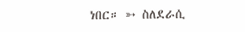ነበር። ➳ ስለደራሲ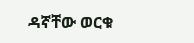ዳኛቸው ወርቁ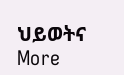ህይወትና
More